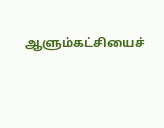ஆளும்கட்சியைச்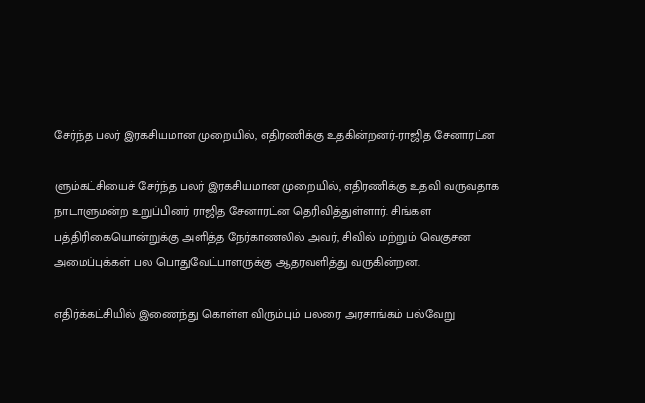சேர்ந்த பலர் இரகசியமான முறையில், எதிரணிக்கு உதகின்றனர்-ராஜித சேனாரட்ன

ளும்கட்சியைச் சேர்ந்த பலர் இரகசியமான முறையில், எதிரணிக்கு உதவி வருவதாக நாடாளுமன்ற உறுப்பினர் ராஜித சேனாரட்ன தெரிவித்துள்ளார். சிங்கள பத்திரிகையொன்றுக்கு அளித்த நேர்காணலில் அவர், சிவில் மற்றும் வெகுசன அமைப்புக்கள் பல பொதுவேட்பாளருக்கு ஆதரவளித்து வருகின்றன.

எதிர்க்கட்சியில் இணைந்து கொள்ள விரும்பும் பலரை அரசாங்கம் பல்வேறு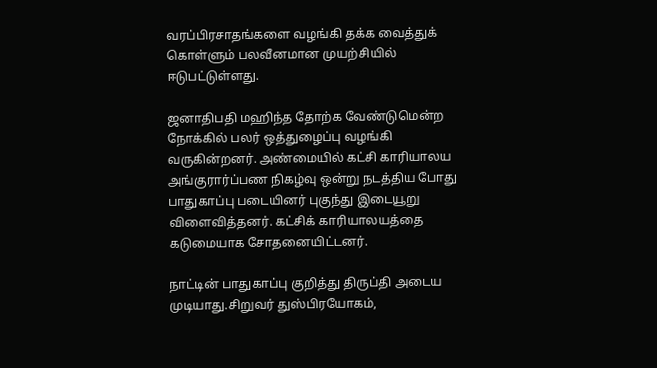வரப்பிரசாதங்களை வழங்கி தக்க வைத்துக் கொள்ளும் பலவீனமான முயற்சியில் ஈடுபட்டுள்ளது.

ஜனாதிபதி மஹிந்த தோற்க வேண்டுமென்ற நோக்கில் பலர் ஒத்துழைப்பு வழங்கி வருகின்றனர். அண்மையில் கட்சி காரியாலய அங்குரார்ப்பண நிகழ்வு ஒன்று நடத்திய போது பாதுகாப்பு படையினர் புகுந்து இடையூறு விளைவித்தனர். கட்சிக் காரியாலயத்தை கடுமையாக சோதனையிட்டனர்.

நாட்டின் பாதுகாப்பு குறித்து திருப்தி அடைய முடியாது.சிறுவர் துஸ்பிரயோகம்,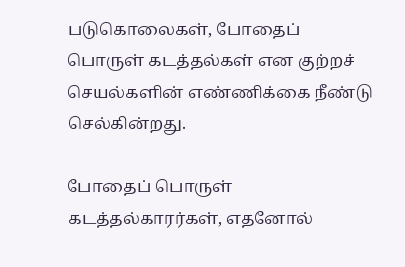படுகொலைகள், போதைப் பொருள் கடத்தல்கள் என குற்றச் செயல்களின் எண்ணிக்கை நீண்டு செல்கின்றது.

போதைப் பொருள் கடத்தல்காரர்கள், எதனோல்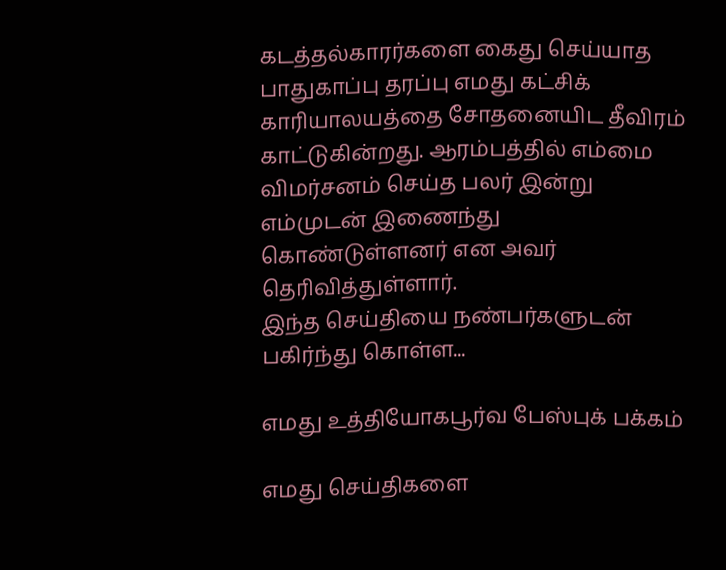கடத்தல்காரர்களை கைது செய்யாத பாதுகாப்பு தரப்பு எமது கட்சிக் காரியாலயத்தை சோதனையிட தீவிரம் காட்டுகின்றது. ஆரம்பத்தில் எம்மை விமர்சனம் செய்த பலர் இன்று எம்முடன் இணைந்து கொண்டுள்ளனர் என அவர் தெரிவித்துள்ளார்.
இந்த செய்தியை நண்பர்களுடன் பகிர்ந்து கொள்ள...

எமது உத்தியோகபூர்வ பேஸ்புக் பக்கம்

எமது செய்திகளை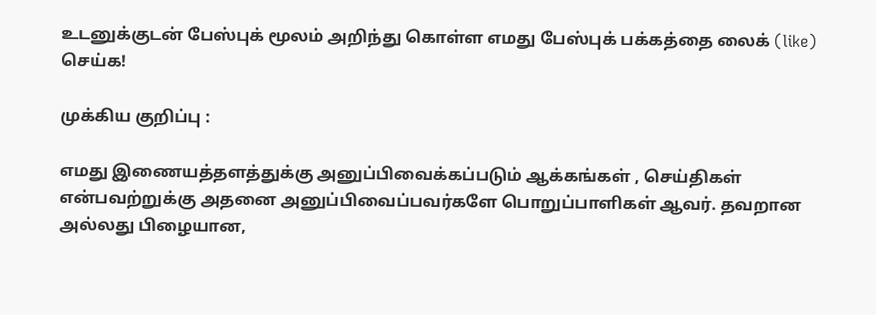உடனுக்குடன் பேஸ்புக் மூலம் அறிந்து கொள்ள எமது பேஸ்புக் பக்கத்தை லைக் (like) செய்க!

முக்கிய குறிப்பு :

எமது இணையத்தளத்துக்கு அனுப்பிவைக்கப்படும் ஆக்கங்கள் , செய்திகள் என்பவற்றுக்கு அதனை அனுப்பிவைப்பவர்களே பொறுப்பாளிகள் ஆவர். தவறான அல்லது பிழையான,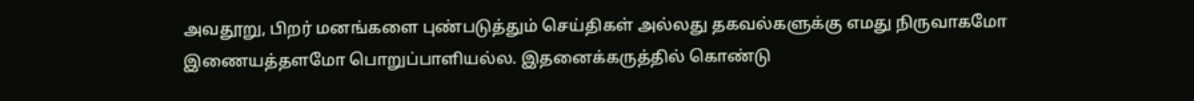அவதூறு, பிறர் மனங்களை புண்படுத்தும் செய்திகள் அல்லது தகவல்களுக்கு எமது நிருவாகமோ இணையத்தளமோ பொறுப்பாளியல்ல. இதனைக்கருத்தில் கொண்டு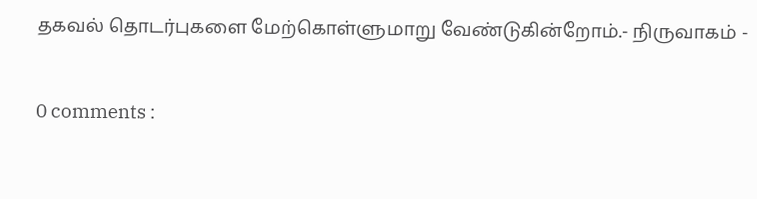தகவல் தொடர்புகளை மேற்கொள்ளுமாறு வேண்டுகின்றோம்.- நிருவாகம் -

0 comments :